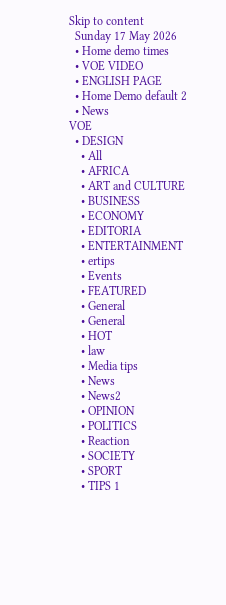Skip to content
  Sunday 17 May 2026
  • Home demo times
  • VOE VIDEO
  • ENGLISH PAGE
  • Home Demo default 2
  • News
VOE
  • DESIGN
    • All
    • AFRICA
    • ART and CULTURE
    • BUSINESS
    • ECONOMY
    • EDITORIA
    • ENTERTAINMENT
    • ertips
    • Events
    • FEATURED
    • General
    • General
    • HOT
    • law
    • Media tips
    • News
    • News2
    • OPINION
    • POLITICS
    • Reaction
    • SOCIETY
    • SPORT
    • TIPS 1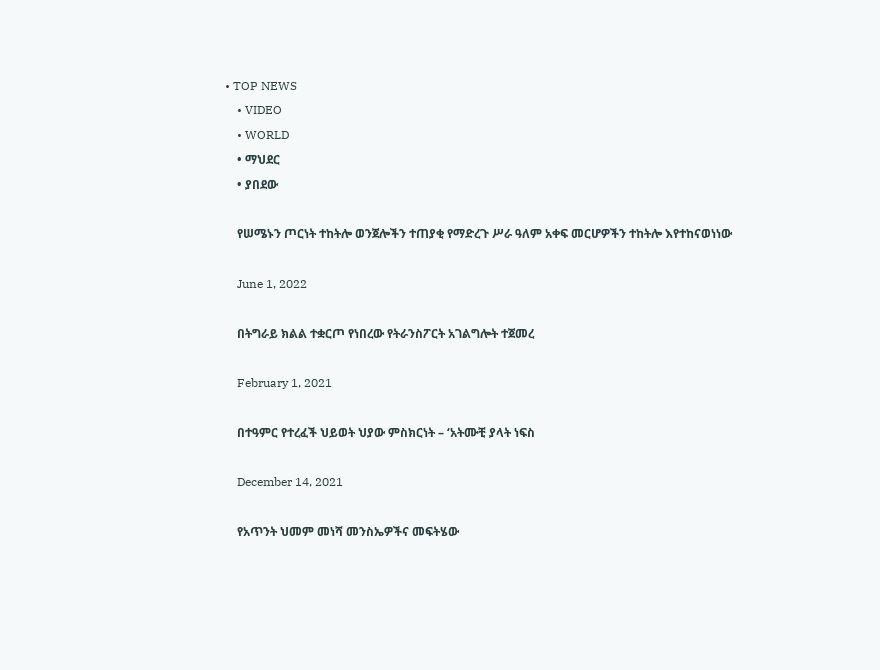• TOP NEWS
    • VIDEO
    • WORLD
    • ማህደር
    • ያበደው

    የሠሜኑን ጦርነት ተከትሎ ወንጀሎችን ተጠያቂ የማድረጉ ሥራ ዓለም አቀፍ መርሆዎችን ተከትሎ እየተከናወነነው

    June 1, 2022

    በትግራይ ክልል ተቋርጦ የነበረው የትራንስፖርት አገልግሎት ተጀመረ

    February 1, 2021

    በተዓምር የተረፈች ህይወት ህያው ምስክርነት – ‘አትሙቺ ያላት ነፍስ

    December 14, 2021

    የአጥንት ህመም መነሻ መንስኤዎችና መፍትሄው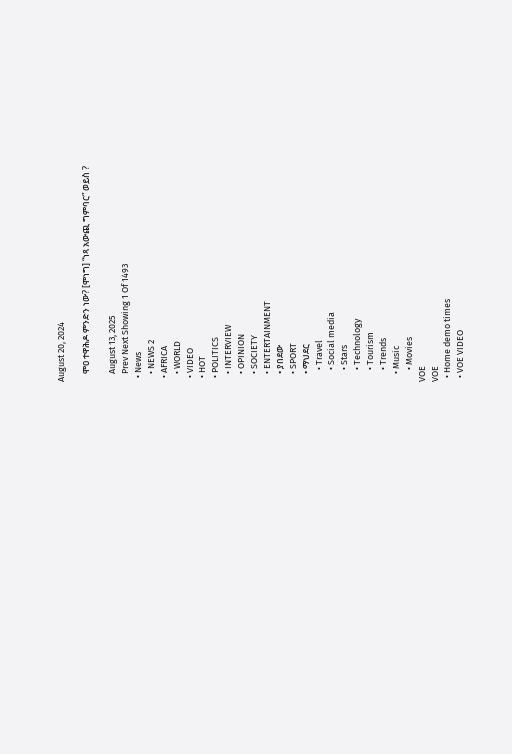August 20, 2024

    ሞዐ ተዋሕዶ ምንድን ነው? [ሞነግ] “ነጻ አውጪ ግምባር” ወይስ ?

    August 13, 2025
    Prev Next Showing 1 Of 1493
  • News
    • NEWS 2
  • AFRICA
    • WORLD
  • VIDEO
  • HOT
  • POLITICS
    • INTERVIEW
    • OPINION
    • SOCIETY
    • ENTERTAINMENT
    • ያበደው
    • SPORT
    • ማህደር
      • Travel
      • Social media
      • Stars
      • Technology
      • Tourism
      • Trends
    • Music
      • Movies
VOE
VOE
  • Home demo times
  • VOE VIDEO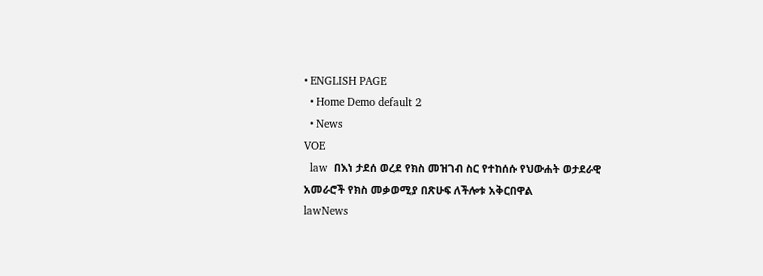• ENGLISH PAGE
  • Home Demo default 2
  • News
VOE
  law  በእነ ታደሰ ወረደ የክስ መዝገብ ስር የተከሰሱ የህውሐት ወታደራዊ አመራሮች የክስ መቃወሚያ በጽሁፍ ለችሎቱ አቅርበዋል
lawNews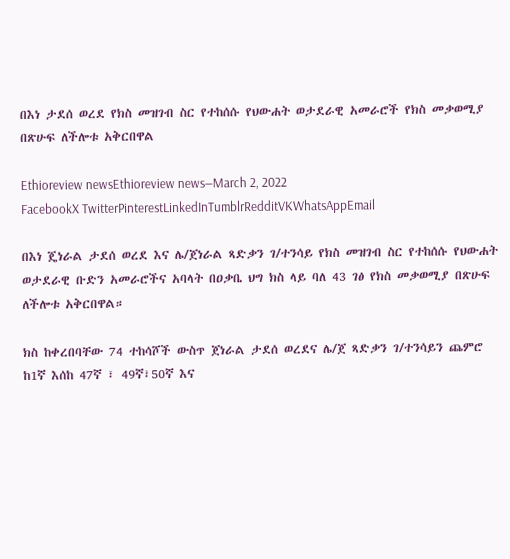በእነ ታደሰ ወረደ የክስ መዝገብ ስር የተከሰሱ የህውሐት ወታደራዊ አመራሮች የክስ መቃወሚያ በጽሁፍ ለችሎቱ አቅርበዋል

Ethioreview newsEthioreview news—March 2, 2022
FacebookX TwitterPinterestLinkedInTumblrRedditVKWhatsAppEmail

በእነ ጄነራል ታደሰ ወረደ እና ሌ/ጀነራል ጻድቃን ገ/ተንሳይ የክስ መዝገብ ስር የተከሰሱ የህውሐት ወታደራዊ ቡድን አመራሮችና አባላት በዐቃቤ ህግ ክስ ላይ ባለ 43 ገፅ የክስ መቃወሚያ በጽሁፍ ለችሎቱ አቅርበዋል።

ክስ ከቀረበባቸው 74 ተከሳሾች ውስጥ ጀነራል ታደሰ ወረደና ሌ/ጀ ጻድቃን ገ/ተንሳይን ጨምሮ ከ1ኛ እሰከ 47ኛ ፣ 49ኛ፣50ኛ እና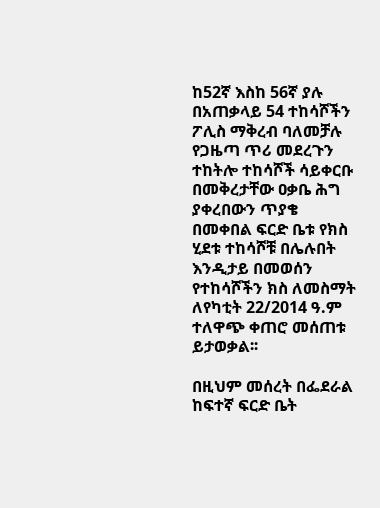ከ52ኛ እስከ 56ኛ ያሉ በአጠቃላይ 54 ተከሳሾችን ፖሊስ ማቅረብ ባለመቻሉ የጋዜጣ ጥሪ መደረጉን ተከትሎ ተከሳሾች ሳይቀርቡ በመቅረታቸው ዐቃቤ ሕግ ያቀረበውን ጥያቄ በመቀበል ፍርድ ቤቱ የክስ ሂደቱ ተከሳሾቹ በሌሉበት እንዲታይ በመወሰን የተከሳሾችን ክስ ለመስማት ለየካቲት 22/2014 ዓ.ም ተለዋጭ ቀጠሮ መሰጠቱ ይታወቃል፡፡

በዚህም መሰረት በፌደራል ከፍተኛ ፍርድ ቤት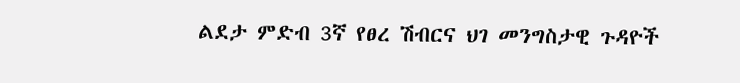ልደታ ምድብ 3ኛ የፀረ ሽብርና ህገ መንግስታዊ ጉዳዮች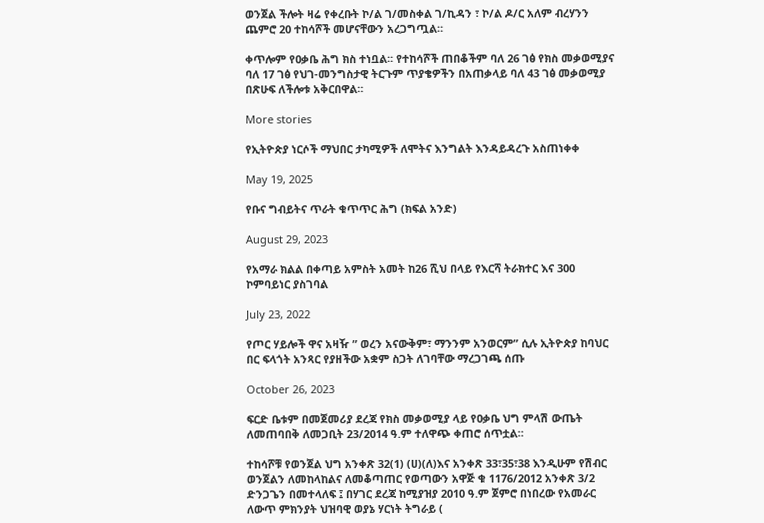ወንጀል ችሎት ዛሬ የቀረቡት ኮ/ል ገ/መስቀል ገ/ኪዳን ፣ ኮ/ል ዶ/ር አለም ብረሃንን ጨምሮ 20 ተከሳሾች መሆናቸውን አረጋግጧል።

ቀጥሎም የዐቃቤ ሕግ ክስ ተነቧል፡፡ የተከሳሾች ጠበቆችም ባለ 26 ገፅ የክስ መቃወሚያና ባለ 17 ገፅ የህገ-መንግስታዊ ትርጉም ጥያቄዎችን በአጠቃላይ ባለ 43 ገፅ መቃወሚያ በጽሁፍ ለችሎቱ አቅርበዋል።

More stories

የኢትዮጵያ ነርሶች ማህበር ታካሚዎች ለሞትና እንግልት እንዳይዳረጉ አስጠነቀቀ

May 19, 2025

የቡና ግብይትና ጥራት ቁጥጥር ሕግ (ክፍል አንድ)

August 29, 2023

የአማራ ክልል በቀጣይ አምስት አመት ከ26 ሺህ በላይ የእርሻ ትራክተር እና 300 ኮምባይነር ያስገባል

July 23, 2022

የጦር ሃይሎች ዋና አዛዥ ” ወረን አናውቅም፣ ማንንም አንወርም” ሲሉ ኢትዮጵያ ከባህር በር ፍላጎት አንጻር የያዘችው አቋም ስጋት ለገባቸው ማረጋገጫ ሰጡ

October 26, 2023

ፍርድ ቤቱም በመጀመሪያ ደረጃ የክስ መቃወሚያ ላይ የዐቃቤ ህግ ምላሽ ውጤት ለመጠባበቅ ለመጋቢት 23/2014 ዓ.ም ተለዋጭ ቀጠሮ ሰጥቷል።

ተከሳሾቹ የወንጀል ህግ አንቀጽ 32(1) (ሀ)(ለ)እና አንቀጽ 33፣35፣38 እንዲሁም የሽብር ወንጀልን ለመከላከልና ለመቆጣጠር የወጣውን አዋጅ ቁ 1176/2012 አንቀጽ 3/2 ድንጋጌን በመተላለፍ ፤ በሃገር ደረጃ ከሚያዝያ 2010 ዓ.ም ጀምሮ በነበረው የአመራር ለውጥ ምክንያት ህዝባዊ ወያኔ ሃርነት ትግራይ (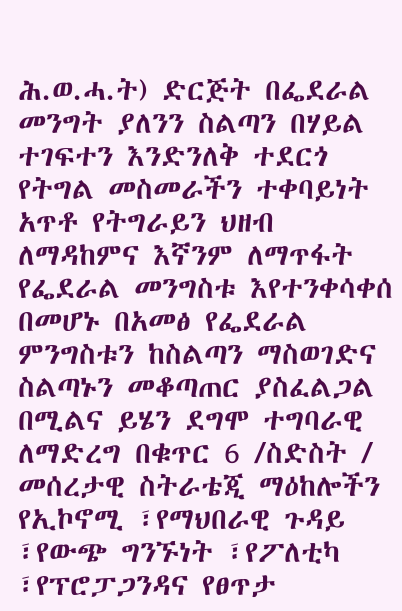ሕ.ወ.ሓ.ት) ድርጅት በፌደራል መንግት ያለንን ስልጣን በሃይል ተገፍተን እንድንለቅ ተደርጎ የትግል መስመራችን ተቀባይነት አጥቶ የትግራይን ህዘብ ለማዳከምና እኛንም ለማጥፋት የፌደራል መንግስቱ እየተንቀሳቀሰ በመሆኑ በአመፅ የፌደራል ምንግስቱን ከስልጣን ማስወገድና ስልጣኑን መቆጣጠር ያስፈልጋል በሚልና ይሄን ደግሞ ተግባራዊ ለማድረግ በቁጥር 6 /ስድስት / መሰረታዊ ስትራቴጂ ማዕከሎችን የኢኮኖሚ ፣የማህበራዊ ጉዳይ ፣የውጭ ግንኙነት ፣የፖለቲካ ፣የፕሮፓጋንዳና የፀጥታ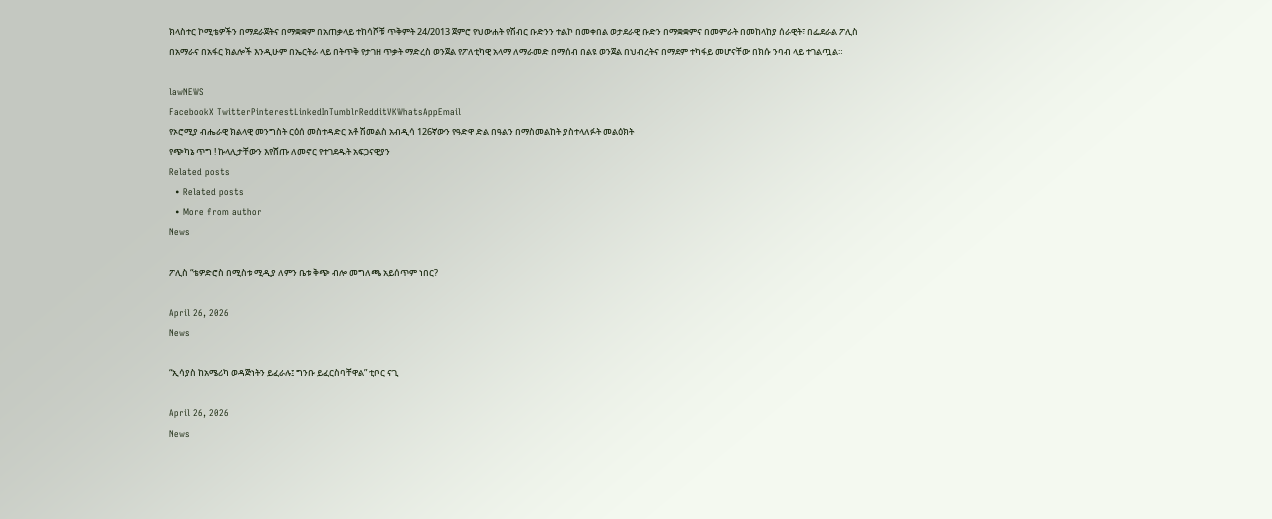ክላስተር ኮሚቴዎችን በማደራጀትና በማቋቋም በአጠቃላይ ተከሳሾቹ ጥቅምት 24/2013 ጀምሮ የህውሐት የሽብር ቡድንን ተልኮ በመቀበል ወታደራዊ ቡድን በማቋቋምና በመምራት በመከላከያ ሰራዊት፣ በፌደራል ፖሊስ በአማራና በአፋር ክልሎች እንዲሁም በኤርትራ ላይ በትጥቅ የታገዘ ጥቃት ማድረስ ወንጀል የፖለቲካዊ አላማ ለማራመድ በማሰብ በልዩ ወንጀል በህብረትና በማደም ተካፋይ መሆናቸው በክሱ ንባብ ላይ ተገልጧል።

lawNEWS
FacebookX TwitterPinterestLinkedInTumblrRedditVKWhatsAppEmail
የኦሮሚያ ብሔራዊ ክልላዊ መንግስት ርዕሰ መስተዳድር አቶ ሽመልስ አብዲሳ 126ኛውን የዓድዋ ድል በዓልን በማስመልከት ያስተላለፉት መልዕክት
የጭካኔ ጥግ ! ኩላሊታቸውን እየሸጡ ለመኖር የተገደዱት አፍጋናዊያን
Related posts
  • Related posts
  • More from author
News

ፖሊስ “ቴዎድሮስ በሚስቱ ሚዲያ ለምን ቤቱ ቅጭ ብሎ መግለጫ አይሰጥም ነበር?

April 26, 2026
News

“ኢሳያስ ከአሜሪካ ወዳጅነትን ይፈራሉ፤ ግንቡ ይፈርስባቸዋል” ቲቦር ናጊ

April 26, 2026
News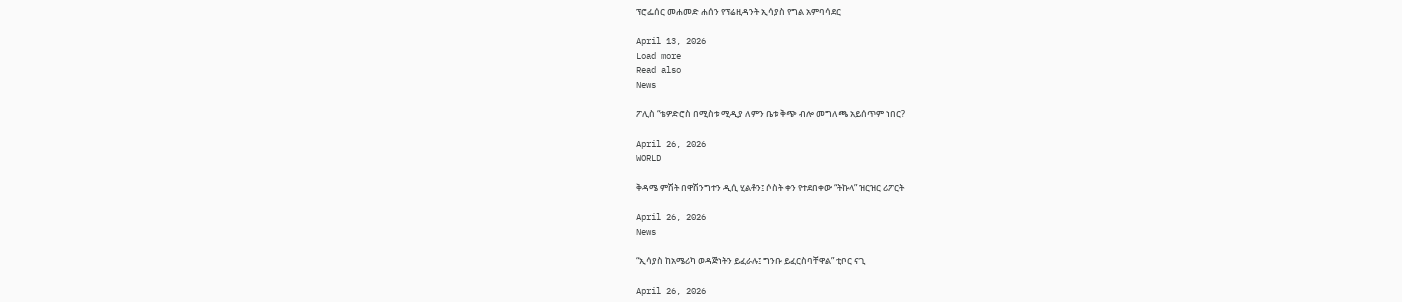ፕሮፌሰር መሐመድ ሐሰን የፕሬዚዳንት ኢሳያስ የግል አምባሳደር

April 13, 2026
Load more
Read also
News

ፖሊስ “ቴዎድሮስ በሚስቱ ሚዲያ ለምን ቤቱ ቅጭ ብሎ መግለጫ አይሰጥም ነበር?

April 26, 2026
WORLD

ቅዳሜ ምሽት በዋሽንግተን ዲሲ ሂልቶን፤ ሶስት ቀን የተደበቀው “ትኩላ” ዝርዝር ሪፖርት

April 26, 2026
News

“ኢሳያስ ከአሜሪካ ወዳጅነትን ይፈራሉ፤ ግንቡ ይፈርስባቸዋል” ቲቦር ናጊ

April 26, 2026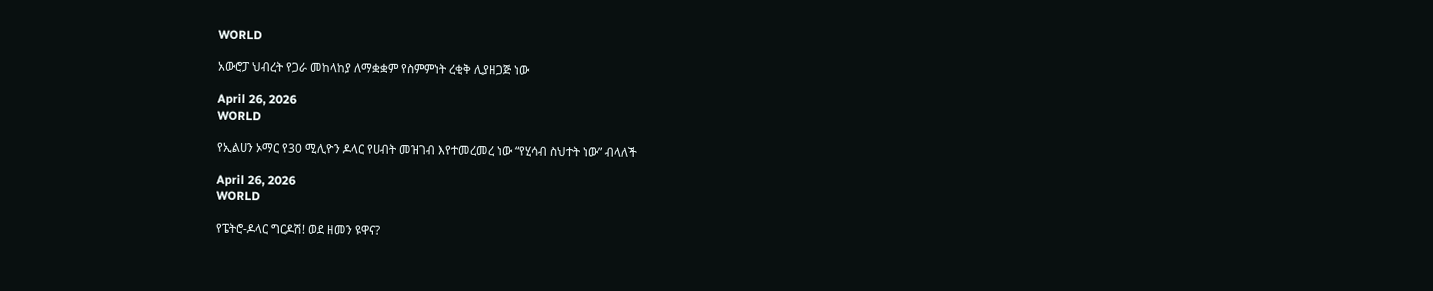WORLD

አውሮፓ ህብረት የጋራ መከላከያ ለማቋቋም የስምምነት ረቂቅ ሊያዘጋጅ ነው

April 26, 2026
WORLD

የኢልሀን ኦማር የ30 ሚሊዮን ዶላር የሀብት መዝገብ እየተመረመረ ነው “የሂሳብ ስህተት ነው” ብላለች

April 26, 2026
WORLD

የፔትሮ-ዶላር ግርዶሽ! ወደ ዘመን ዩዋና?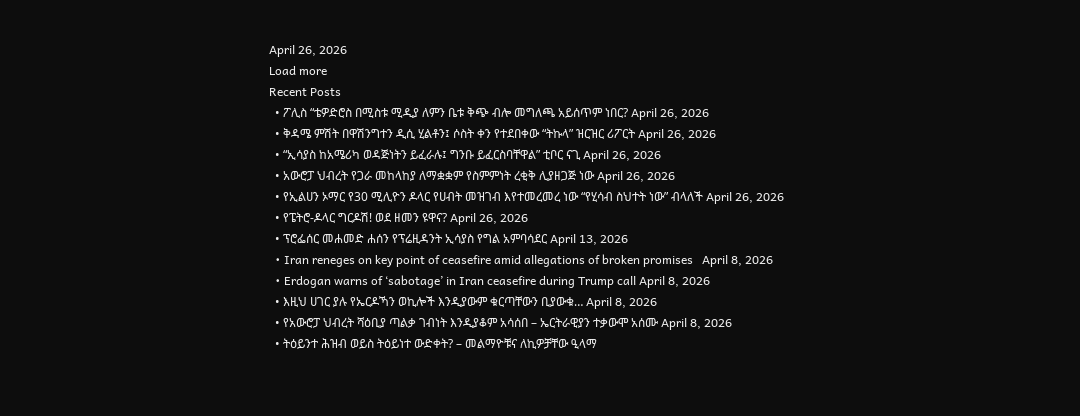April 26, 2026
Load more
Recent Posts
  • ፖሊስ “ቴዎድሮስ በሚስቱ ሚዲያ ለምን ቤቱ ቅጭ ብሎ መግለጫ አይሰጥም ነበር? April 26, 2026
  • ቅዳሜ ምሽት በዋሽንግተን ዲሲ ሂልቶን፤ ሶስት ቀን የተደበቀው “ትኩላ” ዝርዝር ሪፖርት April 26, 2026
  • “ኢሳያስ ከአሜሪካ ወዳጅነትን ይፈራሉ፤ ግንቡ ይፈርስባቸዋል” ቲቦር ናጊ April 26, 2026
  • አውሮፓ ህብረት የጋራ መከላከያ ለማቋቋም የስምምነት ረቂቅ ሊያዘጋጅ ነው April 26, 2026
  • የኢልሀን ኦማር የ30 ሚሊዮን ዶላር የሀብት መዝገብ እየተመረመረ ነው “የሂሳብ ስህተት ነው” ብላለች April 26, 2026
  • የፔትሮ-ዶላር ግርዶሽ! ወደ ዘመን ዩዋና? April 26, 2026
  • ፕሮፌሰር መሐመድ ሐሰን የፕሬዚዳንት ኢሳያስ የግል አምባሳደር April 13, 2026
  • Iran reneges on key point of ceasefire amid allegations of broken promises   April 8, 2026
  • Erdogan warns of ‘sabotage’ in Iran ceasefire during Trump call April 8, 2026
  • እዚህ ሀገር ያሉ የኤርዶኻን ወኪሎች እንዲያውም ቁርጣቸውን ቢያውቁ… April 8, 2026
  • የአውሮፓ ህብረት ሻዕቢያ ጣልቃ ገብነት እንዲያቆም አሳሰበ – ኤርትራዊያን ተቃውሞ አሰሙ April 8, 2026
  • ትዕይንተ ሕዝብ ወይስ ትዕይነተ ውድቀት? – መልማዮቹና ለኪዎቻቸው ዒላማ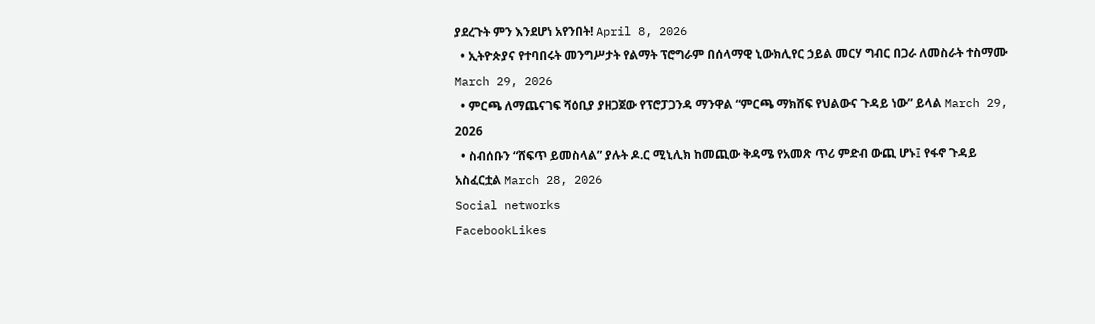ያደረጉት ምን እንደሆነ አየንበት! April 8, 2026
  • ኢትዮጵያና የተባበሩት መንግሥታት የልማት ፕሮግራም በሰላማዊ ኒውክሊየር ኃይል መርሃ ግብር በጋራ ለመስራት ተስማሙ March 29, 2026
  • ምርጫ ለማጨናገፍ ሻዕቢያ ያዘጋጀው የፕሮፓጋንዳ ማንዋል “ምርጫ ማክሸፍ የህልውና ጉዳይ ነው” ይላል March 29, 2026
  • ስብሰቡን “ሸፍጥ ይመስላል” ያሉት ዶ.ር ሚኒሊክ ከመጪው ቅዳሜ የአመጽ ጥሪ ምድብ ውጪ ሆኑ፤ የፋኖ ጉዳይ አስፈርቷል March 28, 2026
Social networks
FacebookLikes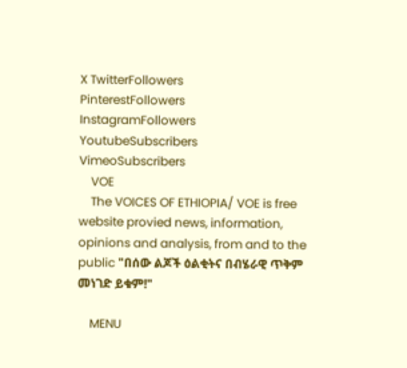X TwitterFollowers
PinterestFollowers
InstagramFollowers
YoutubeSubscribers
VimeoSubscribers
    VOE
    The VOICES OF ETHIOPIA/ VOE is free website provied news, information, opinions and analysis, from and to the public "በሰው ልጆች ዕልቂትና በብሄራዊ ጥቅም መነገድ ይቁም!"

    MENU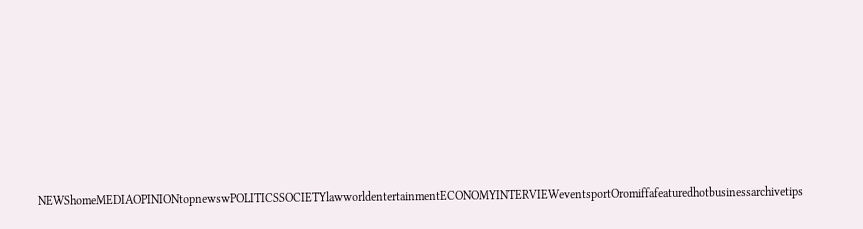NEWShomeMEDIAOPINIONtopnewswPOLITICSSOCIETYlawworldentertainmentECONOMYINTERVIEWeventsportOromiffafeaturedhotbusinessarchivetips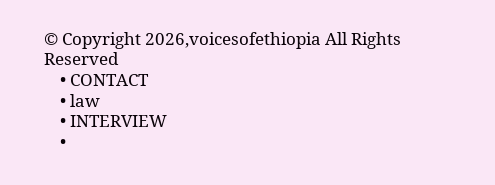© Copyright 2026,voicesofethiopia All Rights Reserved
    • CONTACT
    • law
    • INTERVIEW
    •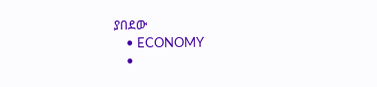ያበደው
    • ECONOMY
    •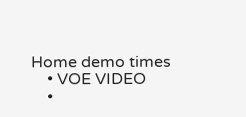Home demo times
    • VOE VIDEO
    •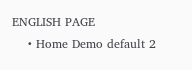ENGLISH PAGE
    • Home Demo default 2